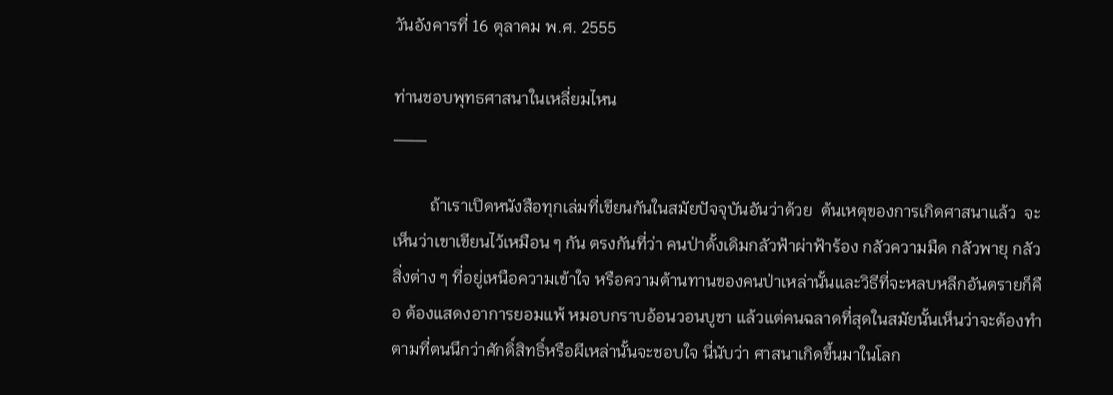วันอังคารที่ 16 ตุลาคม พ.ศ. 2555

ท่านชอบพุทธศาสนาในเหลี่ยมไหน
___

         ถ้าเราเปิดหนังสือทุกเล่มที่เขียนกันในสมัยปัจจุบันอันว่าด้วย  ต้นเหตุของการเกิดศาสนาแล้ว  จะเห็นว่าเขาเขียนไว้เหมือน ๆ กัน ตรงกันที่ว่า คนป่าดั้งเดิมกลัวฟ้าผ่าฟ้าร้อง กลัวความมืด กลัวพายุ กลัวสิ่งต่าง ๆ ที่อยู่เหนือความเข้าใจ หรือความต้านทานของคนป่าเหล่านั้นและวิธีที่จะหลบหลีกอันตรายก็คือ ต้องแสดงอาการยอมแพ้ หมอบกราบอ้อนวอนบูชา แล้วแต่คนฉลาดที่สุดในสมัยนั้นเห็นว่าจะต้องทำ ตามที่ตนนึกว่าศักดิ์สิทธิ์หรือผีเหล่านั้นจะชอบใจ นี่นับว่า ศาสนาเกิดขึ้นมาในโลก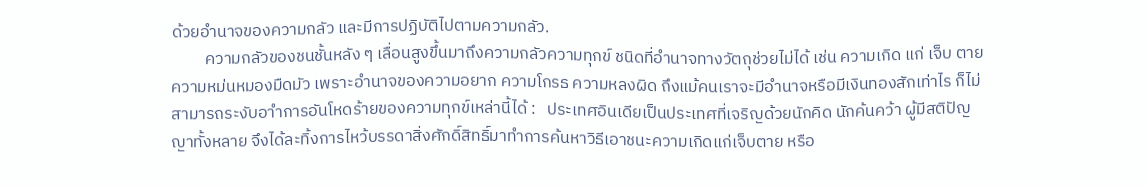ด้วยอำนาจของความกลัว และมีการปฏิบัติไปตามความกลัว.
         ความกลัวของชนชั้นหลัง ๆ เลื่อนสูงขึ้นมาถึงความกลัวความทุกข์ ชนิดที่อำนาจทางวัตถุช่วยไม่ได้ เช่น ความเกิด แก่ เจ็บ ตาย ความหม่นหมองมืดมัว เพราะอำนาจของความอยาก ความโกรธ ความหลงผิด ถึงแม้คนเราจะมีอำนาจหรือมีเงินทองสักเท่าไร ก็ไม่สามารถระงับอาำการอันโหดร้ายของความทุกข์เหล่านี้ได้ :   ประเทศอินเดียเป็นประเทศที่เจริญด้วยนักคิด นักค้นคว้า ผู้มีสติปัญญาทั้งหลาย จึงได้ละทิ้งการไหว้บรรดาสิ่งศักดิ์สิทธิ์มาทำการค้นหาวิธีเอาชนะความเกิดแก่เจ็บตาย หรือ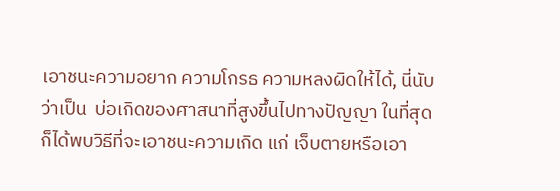เอาชนะความอยาก ความโกรธ ความหลงผิดให้ได้, นี่นับว่าเป็น  บ่อเกิดของศาสนาที่สูงขึ้นไปทางปัญญา ในที่สุดก็ได้พบวิธีที่จะเอาชนะความเกิด แก่ เจ็บตายหรือเอา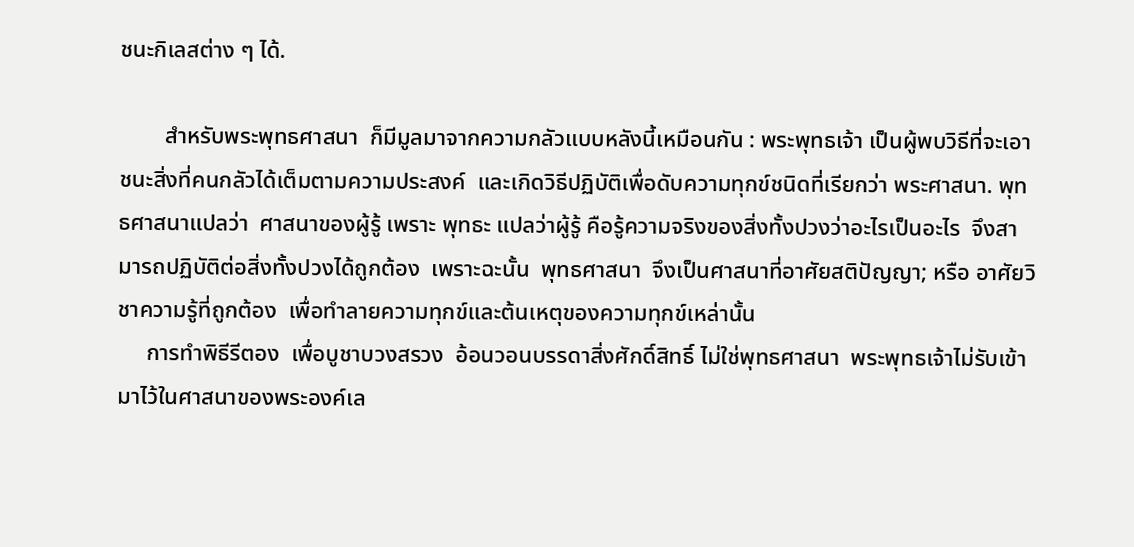ชนะกิเลสต่าง ๆ ได้.

        สำหรับพระพุทธศาสนา  ก็มีมูลมาจากความกลัวแบบหลังนี้เหมือนกัน : พระพุทธเจ้า เป็นผู้พบวิธีที่จะเอาชนะสิ่งที่คนกลัวได้เต็มตามความประสงค์  และเกิดวิธีปฏิบัติเพื่อดับความทุกข์ชนิดที่เรียกว่า พระศาสนา. พุทธศาสนาแปลว่า  ศาสนาของผู้รู้ เพราะ พุทธะ แปลว่าผู้รู้ คือรู้ความจริงของสิ่งทั้งปวงว่าอะไรเป็นอะไร  จึงสามารถปฏิบัติต่อสิ่งทั้งปวงได้ถูกต้อง  เพราะฉะนั้น  พุทธศาสนา  จึงเป็นศาสนาที่อาศัยสติปัญญา; หรือ อาศัยวิชาความรู้ที่ถูกต้อง  เพื่อทำลายความทุกข์และต้นเหตุของความทุกข์เหล่านั้น
     การทำพิธีรีตอง  เพื่อบูชาบวงสรวง  อ้อนวอนบรรดาสิ่งศักดิ์สิทธิ์ ไม่ใช่พุทธศาสนา  พระพุทธเจ้าไม่รับเข้ามาไว้ในศาสนาของพระองค์เล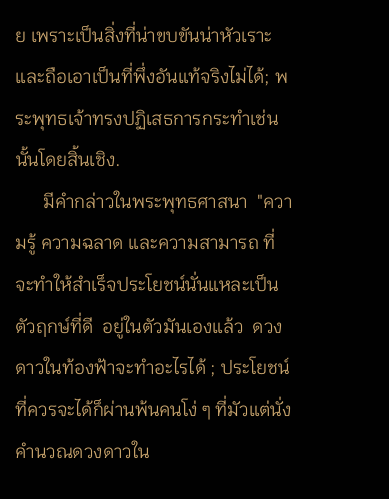ย เพราะเป็นสิ่งที่น่าขบขันน่าหัวเราะ และถือเอาเป็นที่พึ่งอันแท้จริงไม่ได้; พระพุทธเจ้าทรงปฏิเสธการกระทำเช่นนั้นโดยสิ้นเชิง.
      มีคำกล่าวในพระพุทธศาสนา  "ความรู้ ความฉลาด และความสามารถ ที่จะทำให้สำเร็จประโยชน์นั่นแหละเป็นตัวฤกษ์ที่ดี  อยู่ในตัวมันเองแล้ว  ดวงดาวในท้องฟ้าจะทำอะไรได้ ; ประโยชน์ที่ควรจะได้ก็ผ่านพ้นคนโง่ ๆ ที่มัวแต่นั่งคำนวณดวงดาวใน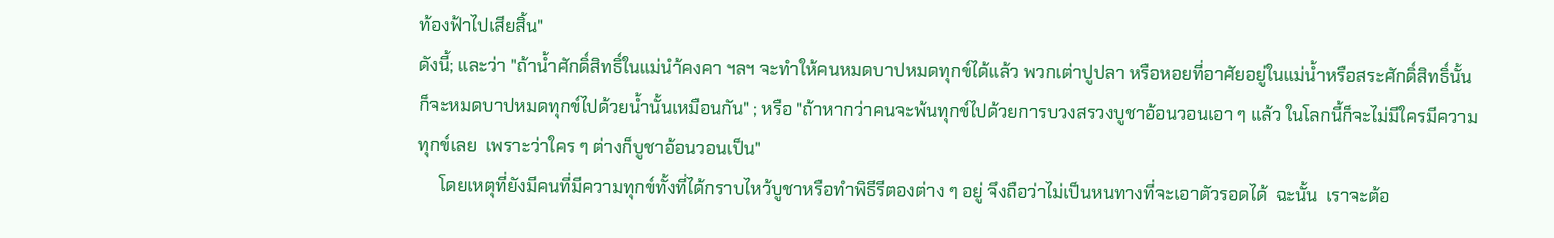ท้องฟ้าไปเสียสิ้น"
ดังนี้; และว่า "ถ้าน้ำศักดิ์สิทธิ์ในแม่นำ้คงคา ฯลฯ จะทำให้คนหมดบาปหมดทุกข์ได้แล้ว พวกเต่าปูปลา หรือหอยที่อาศัยอยู่ในแม่น้ำหรือสระศักดิ์สิทธิ์นั้น  ก็จะหมดบาปหมดทุกข์ไปด้วยน้ำนั้นเหมือนกัน" ; หรือ "ถ้าหากว่าคนจะพ้นทุกข์ไปด้วยการบวงสรวงบูชาอ้อนวอนเอา ๆ แล้ว ในโลกนี้ก็จะไม่มีใครมีความทุกข์เลย  เพราะว่าใคร ๆ ต่างก็บูชาอ้อนวอนเป็น"
     โดยเหตุที่ยังมีคนที่มีความทุกข์ทั้งที่ได้กราบไหว้บูชาหรือทำพิธีรีตองต่าง ๆ อยู่ จึงถือว่าไม่เป็นหนทางที่จะเอาตัวรอดได้  ฉะนั้น  เราจะต้อ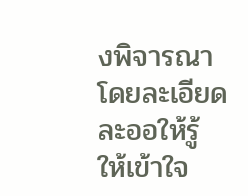งพิจารณาโดยละเอียดละออให้รู้  ให้เข้าใจ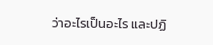ว่าอะไรเป็นอะไร และปฏิ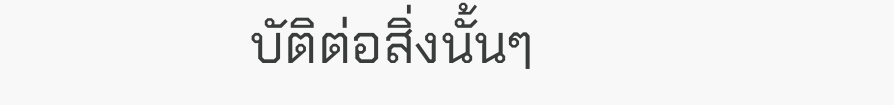บัติต่อสิ่งนั้นๆ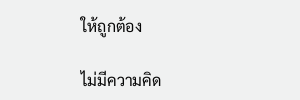ให้ถูกต้อง

ไม่มีความคิด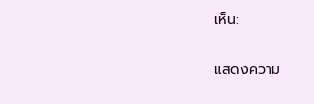เห็น:

แสดงความ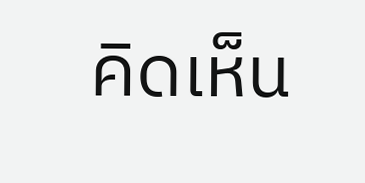คิดเห็น